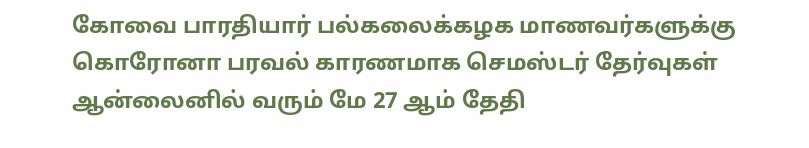கோவை பாரதியார் பல்கலைக்கழக மாணவர்களுக்கு கொரோனா பரவல் காரணமாக செமஸ்டர் தேர்வுகள் ஆன்லைனில் வரும் மே 27 ஆம் தேதி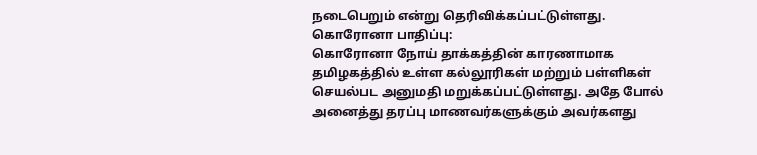நடைபெறும் என்று தெரிவிக்கப்பட்டுள்ளது.
கொரோனா பாதிப்பு:
கொரோனா நோய் தாக்கத்தின் காரணாமாக தமிழகத்தில் உள்ள கல்லூரிகள் மற்றும் பள்ளிகள் செயல்பட அனுமதி மறுக்கப்பட்டுள்ளது. அதே போல் அனைத்து தரப்பு மாணவர்களுக்கும் அவர்களது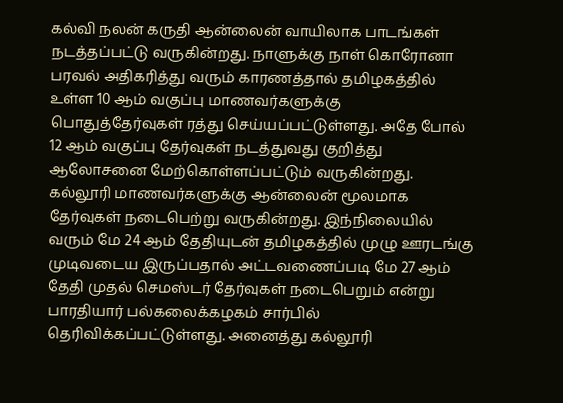கல்வி நலன் கருதி ஆன்லைன் வாயிலாக பாடங்கள் நடத்தப்பட்டு வருகின்றது. நாளுக்கு நாள் கொரோனா பரவல் அதிகரித்து வரும் காரணத்தால் தமிழகத்தில் உள்ள 10 ஆம் வகுப்பு மாணவர்களுக்கு பொதுத்தேர்வுகள் ரத்து செய்யப்பட்டுள்ளது. அதே போல் 12 ஆம் வகுப்பு தேர்வுகள் நடத்துவது குறித்து ஆலோசனை மேற்கொள்ளப்பட்டும் வருகின்றது.
கல்லூரி மாணவர்களுக்கு ஆன்லைன் மூலமாக தேர்வுகள் நடைபெற்று வருகின்றது. இந்நிலையில் வரும் மே 24 ஆம் தேதியுடன் தமிழகத்தில் முழு ஊரடங்கு முடிவடைய இருப்பதால் அட்டவணைப்படி மே 27 ஆம் தேதி முதல் செமஸ்டர் தேர்வுகள் நடைபெறும் என்று பாரதியார் பல்கலைக்கழகம் சார்பில் தெரிவிக்கப்பட்டுள்ளது. அனைத்து கல்லூரி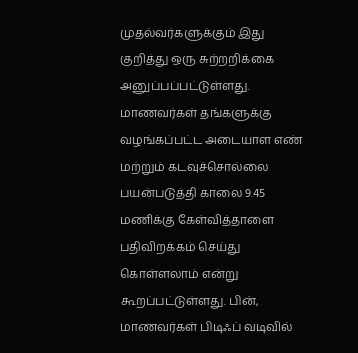முதல்வர்களுக்கும் இது குறித்து ஒரு சுற்றறிக்கை அனுப்பப்பட்டுள்ளது.
மாணவர்கள் தங்களுக்கு வழங்கப்பட்ட அடையாள எண் மற்றும் கடவுச்சொல்லை பயன்படுத்தி காலை 9.45 மணிக்கு கேள்வித்தாளை பதிவிறக்கம் செய்து கொள்ளலாம் என்று கூறப்பட்டுள்ளது. பின், மாணவர்கள் பிடிஃப் வடிவில்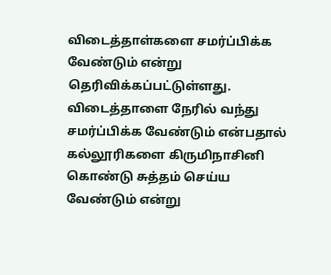விடைத்தாள்களை சமர்ப்பிக்க வேண்டும் என்று தெரிவிக்கப்பட்டுள்ளது. விடைத்தாளை நேரில் வந்து சமர்ப்பிக்க வேண்டும் என்பதால் கல்லூரிகளை கிருமிநாசினி கொண்டு சுத்தம் செய்ய வேண்டும் என்று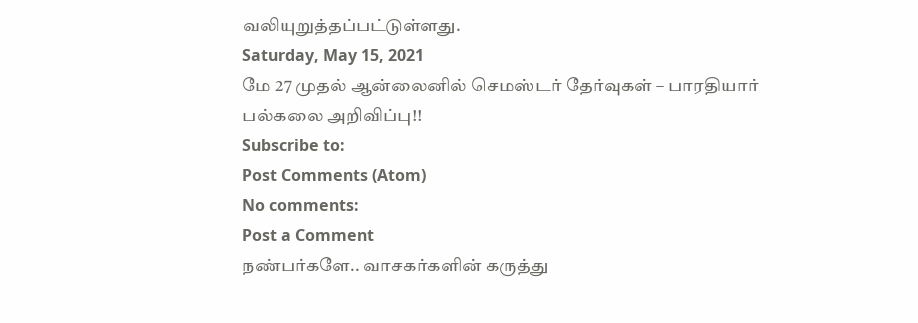வலியுறுத்தப்பட்டுள்ளது.
Saturday, May 15, 2021
மே 27 முதல் ஆன்லைனில் செமஸ்டர் தேர்வுகள் – பாரதியார் பல்கலை அறிவிப்பு!!
Subscribe to:
Post Comments (Atom)
No comments:
Post a Comment
நண்பர்களே.. வாசகர்களின் கருத்து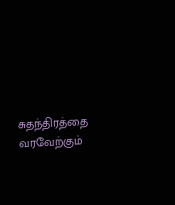சுதந்திரத்தை வரவேற்கும்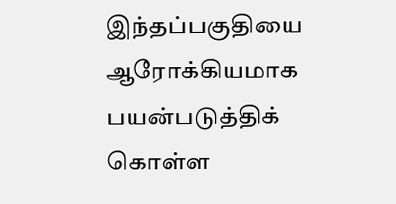இந்தப்பகுதியை ஆரோக்கியமாக பயன்படுத்திக் கொள்ள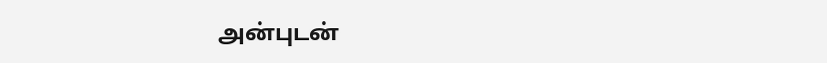அன்புடன்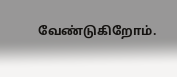வேண்டுகிறோம்.